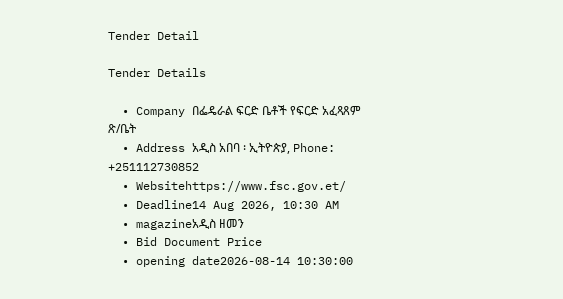Tender Detail

Tender Details

  • Company በፌዴራል ፍርድ ቤቶች የፍርድ አፈጻጸም ጽ/ቤት
  • Address አዲስ አበባ ፡ ኢትዮጵያ, Phone: +251112730852
  • Websitehttps://www.fsc.gov.et/
  • Deadline14 Aug 2026, 10:30 AM
  • magazineአዲስ ዘመን
  • Bid Document Price
  • opening date2026-08-14 10:30:00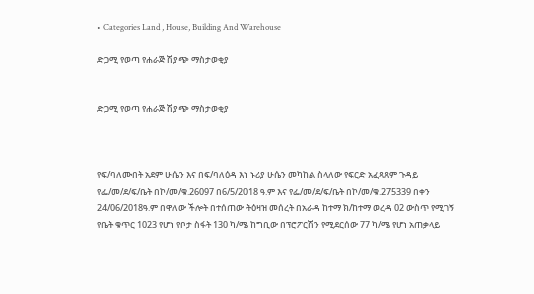• Categories Land , House, Building And Warehouse

ድጋሚ የወጣ የሐራጅ ሽያጭ ማስታወቂያ


ድጋሚ የወጣ የሐራጅ ሽያጭ ማስታወቂያ



የፍ/ባለሙበት አደም ሁሴን እና በፍ/ባለዕዳ እነ ኑሪያ ሁሴን መካከል ስላለው የፍርድ አፈጻጸም ጉዳይ የፌ/መ/ደ/ፍ/ቤት በኮ/መ/ቁ.26097 በ6/5/2018 ዓ.ም እና የፌ/መ/ደ/ፍ/ቤት በኮ/መ/ቁ.275339 በቀን 24/06/2018ዓ.ም በዋለው ችሎት በተሰጠው ትዕዛዝ መሰረት በአራዳ ከተማ ክ/ከተማ ወረዳ 02 ውስጥ የሚገኝ የቤት ቁጥር 1023 የሆነ የቦታ ስፋት 130 ካ/ሜ ከግቢው በፕሮፖርሽን የሚደርሰው 77 ካ/ሜ የሆነ አጠቃላይ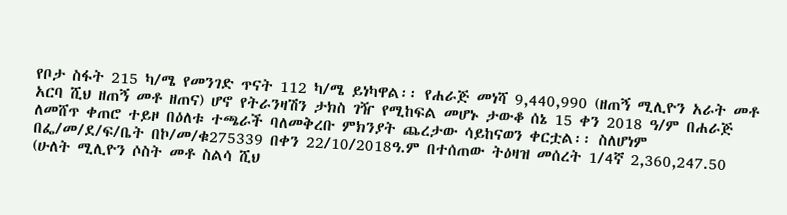የቦታ ስፋት 215 ካ/ሜ የመንገድ ጥናት 112 ካ/ሜ ይነካዋል፡፡ የሐራጅ መነሻ 9,440,990 (ዘጠኝ ሚሊዮን አራት መቶ አርባ ሺህ ዘጠኝ መቶ ዘጠና) ሆኖ የትራንዛሽን ታክስ ገዥ የሚከፍል መሆኑ ታውቆ ሰኔ 15 ቀን 2018 ዓ/ም በሐራጅ ለመሸጥ ቀጠሮ ተይዞ በዕለቱ ተጫራች ባለመቅረቡ ምክንያት ጨረታው ሳይከናወን ቀርቷል፡፡ ስለሆነም በፌ/መ/ደ/ፍ/ቤት በኮ/መ/ቁ275339 በቀን 22/10/2018ዓ.ም በተሰጠው ትዕዛዝ መሰረት 1/4ኛ 2,360,247.50 (ሁለት ሚሊዮን ሶስት መቶ ስልሳ ሺህ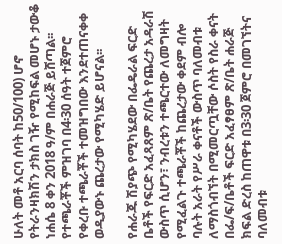ሁለት መቶ አርባ ሰባት ከ50/100) ሆኖ የትራንዛክሽን ታክስ ገዥ የሚከፍል መሆኑ ታውቆ ነሐሴ 8 ቀን 2018 ዓ/ም በሐራጅ ይሸጣል፡፡ የተጫራቾች ምዝገባ በ4፡30 ሰዓት ተጀምሮ የቀረቡ ተጫራቾች ተመዝግበው እንደተጠናቀቀ ወዲያውኑ ጨረታው የሚካሄድ ይሆናል፡፡

የሐራጁ ሽያጭ የሚካሄደው በፌዴራል ፍርድ ቤቶች የፍርድ አፈጻጸም ጽ/ቤት የጨረታ አዳራሽ ውስጥ ሲሆን፣ ንብረቱን ተጫርተው ለመግዛት የሚፈልጉ ተጫራቾች ከጨረታው ቀደም ብሎ ባሉት አራት የሥራ ቀናቶች ውስጥ ባለመብቱ ለማስጎብኘት በሚመርጧቸው ሶስት የስራ ቀናት በፌ/ፍ/ቤቶች ፍርድ አፈፃፀም ጽ/ቤት ሐራጅ ክፍል ድረስ ከጠዋቱ በ3፡30 ጀምሮ በመገኘትና ባለመብቱ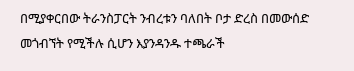በሚያቀርበው ትራንስፓርት ንብረቱን ባለበት ቦታ ድረስ በመውሰድ መጎብኘት የሚችሉ ሲሆን እያንዳንዱ ተጫራች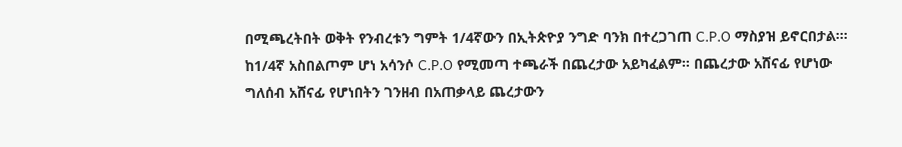በሚጫረትበት ወቅት የንብረቱን ግምት 1/4ኛውን በኢትጵዮያ ንግድ ባንክ በተረጋገጠ C.P.O ማስያዝ ይኖርበታል፡፡፡ ከ1/4ኛ አስበልጦም ሆነ አሳንሶ C.P.O የሚመጣ ተጫራች በጨረታው አይካፈልም፡፡ በጨረታው አሸናፊ የሆነው ግለሰብ አሸናፊ የሆነበትን ገንዘብ በአጠቃላይ ጨረታውን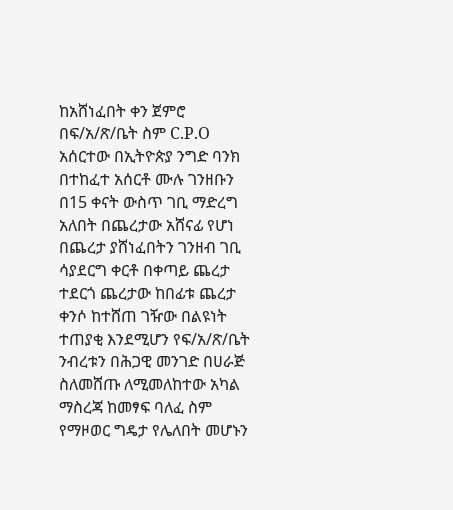ከአሸነፈበት ቀን ጀምሮ በፍ/አ/ጽ/ቤት ስም C.P.O አሰርተው በኢትዮጵያ ንግድ ባንክ በተከፈተ አሰርቶ ሙሉ ገንዘቡን በ15 ቀናት ውስጥ ገቢ ማድረግ አለበት በጨረታው አሸናፊ የሆነ በጨረታ ያሸነፈበትን ገንዘብ ገቢ ሳያደርግ ቀርቶ በቀጣይ ጨረታ ተደርጎ ጨረታው ከበፊቱ ጨረታ ቀንሶ ከተሸጠ ገዥው በልዩነት ተጠያቂ እንደሚሆን የፍ/አ/ጽ/ቤት ንብረቱን በሕጋዊ መንገድ በሀራጅ ስለመሸጡ ለሚመለከተው አካል ማስረጃ ከመፃፍ ባለፈ ስም የማዞወር ግዴታ የሌለበት መሆኑን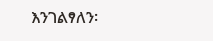እንገልፃለን፡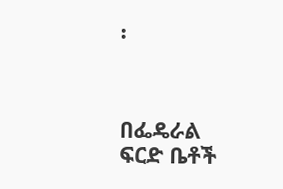፡



በፌዴራል ፍርድ ቤቶች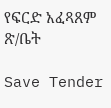የፍርድ አፈጻጸም ጽ/ቤት

Save Tender